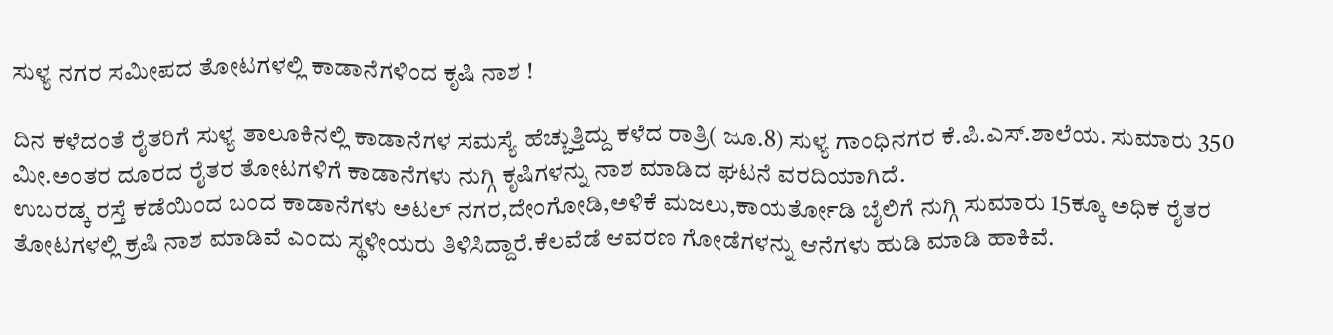ಸುಳ್ಯ ನಗರ ಸಮೀಪದ ತೋಟಗಳಲ್ಲಿ ಕಾಡಾನೆಗಳಿಂದ ಕೃಷಿ ನಾಶ !

ದಿನ ಕಳೆದಂತೆ ರೈತರಿಗೆ ಸುಳ್ಯ ತಾಲೂಕಿನಲ್ಲಿ ಕಾಡಾನೆಗಳ ಸಮಸ್ಯೆ ಹೆಚ್ಚುತ್ತಿದ್ದು ಕಳೆದ ರಾತ್ರಿ( ಜೂ.8) ಸುಳ್ಯ ಗಾಂಧಿನಗರ ಕೆ.ಪಿ.ಎಸ್.ಶಾಲೆಯ. ಸುಮಾರು 350 ಮೀ.ಅಂತರ ದೂರದ ರೈತರ ತೋಟಗಳಿಗೆ ಕಾಡಾನೆಗಳು ನುಗ್ಗಿ ಕೃಷಿಗಳನ್ನು ನಾಶ ಮಾಡಿದ ಘಟನೆ ವರದಿಯಾಗಿದೆ.
ಉಬರಡ್ಕ ರಸ್ತೆ ಕಡೆಯಿಂದ ಬಂದ ಕಾಡಾನೆಗಳು ಅಟಲ್ ನಗರ,ದೇಂಗೋಡಿ,ಅಳಿಕೆ ಮಜಲು‌,ಕಾಯರ್ತೋಡಿ ಬೈಲಿಗೆ ನುಗ್ಗಿ ಸುಮಾರು 15ಕ್ಕೂ ಅಧಿಕ ರೈತರ ತೋಟಗಳಲ್ಲಿ ಕ್ರಷಿ ನಾಶ ಮಾಡಿವೆ ಎಂದು ಸ್ಥಳೀಯರು ತಿಳಿಸಿದ್ದಾರೆ.ಕೆಲವೆಡೆ ಆವರಣ ಗೋಡೆಗಳನ್ನು ಆನೆಗಳು ಹುಡಿ ಮಾಡಿ ಹಾಕಿವೆ.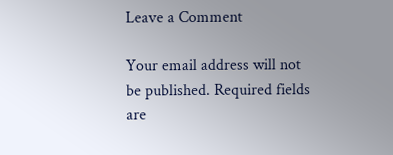Leave a Comment

Your email address will not be published. Required fields are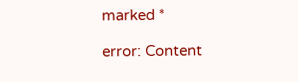marked *

error: Content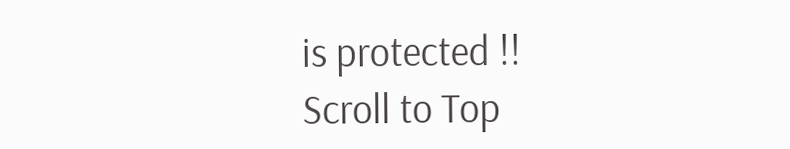is protected !!
Scroll to Top